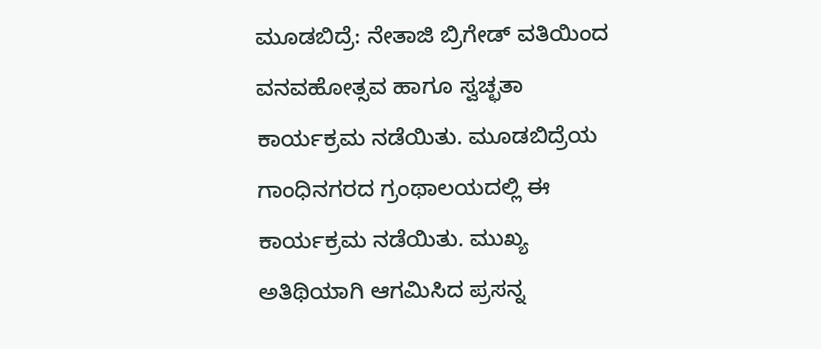ಮೂಡಬಿದ್ರೆ: ನೇತಾಜಿ ಬ್ರಿಗೇಡ್ ವತಿಯಿಂದ ವನವಹೋತ್ಸವ ಹಾಗೂ ಸ್ವಚ್ಛತಾ ಕಾರ್ಯಕ್ರಮ ನಡೆಯಿತು. ಮೂಡಬಿದ್ರೆಯ ಗಾಂಧಿನಗರದ ಗ್ರಂಥಾಲಯದಲ್ಲಿ ಈ ಕಾರ್ಯಕ್ರಮ ನಡೆಯಿತು. ಮುಖ್ಯ ಅತಿಥಿಯಾಗಿ ಆಗಮಿಸಿದ ಪ್ರಸನ್ನ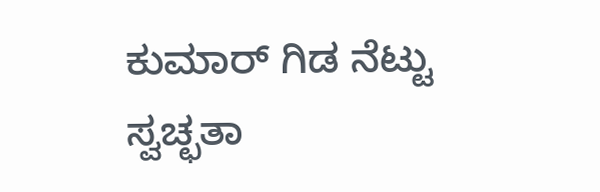ಕುಮಾರ್ ಗಿಡ ನೆಟ್ಟು ಸ್ವಚ್ಛತಾ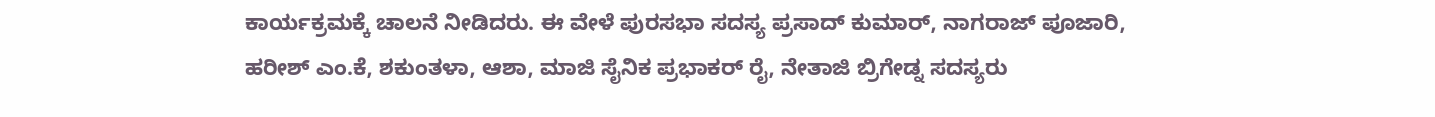ಕಾರ್ಯಕ್ರಮಕ್ಕೆ ಚಾಲನೆ ನೀಡಿದರು. ಈ ವೇಳೆ ಪುರಸಭಾ ಸದಸ್ಯ ಪ್ರಸಾದ್ ಕುಮಾರ್, ನಾಗರಾಜ್ ಪೂಜಾರಿ, ಹರೀಶ್ ಎಂ.ಕೆ, ಶಕುಂತಳಾ, ಆಶಾ, ಮಾಜಿ ಸೈನಿಕ ಪ್ರಭಾಕರ್ ರೈ, ನೇತಾಜಿ ಬ್ರಿಗೇಡ್ನ ಸದಸ್ಯರು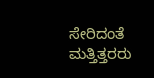ಸೇರಿದಂತೆ ಮತ್ತಿತ್ತರರು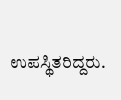ಉಪಸ್ಥಿತರಿದ್ದರು.